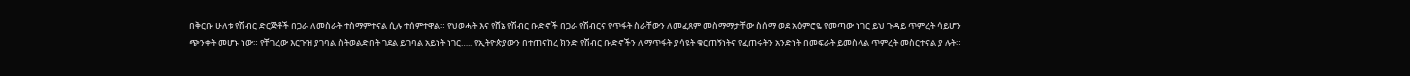በቅርቡ ሁለቱ የሽብር ድርጅቶች በጋራ ለመስራት ተስማምተናል ሲሉ ተሰምተዋል። የህወሓት እና የሸኔ የሽብር ቡድኖች በጋራ የሽብርና የጥፋት ስራቸውን ለመፈጸም መስማማታቸው ስሰማ ወደ አዕምሮዬ የመጣው ነገር ይህ ጉዳይ ጥምረት ሳይሆን ጭንቀት መሆኑ ነው። የቸገረው እርጉዝ ያገባል ስትወልድበት ገደል ይገባል አይነት ነገር….. የኢትዮጵያውን በተጠናከረ ክንድ የሽብር ቡድኖችን ለማጥፋት ያሳዩት ቁርጠኝነትና የፈጠሩትን አንድነት በመፍራት ይመስላል ጥምረት መስርተናል ያ ሉት።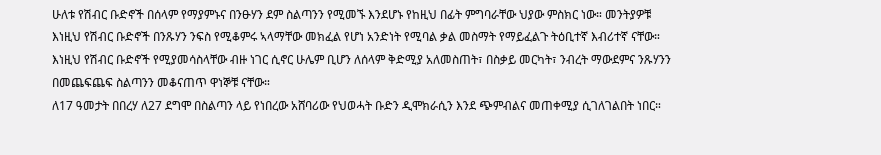ሁለቱ የሽብር ቡድኖች በሰላም የማያምኑና በንፁሃን ደም ስልጣንን የሚመኙ እንደሆኑ የከዚህ በፊት ምግባራቸው ህያው ምስክር ነው። መንትያዎቹ እነዚህ የሽብር ቡድኖች በንጹሃን ንፍስ የሚቆምሩ ኣላማቸው መክፈል የሆነ አንድነት የሚባል ቃል መስማት የማይፈልጉ ትዕቢተኛ እብሪተኛ ናቸው። እነዚህ የሽብር ቡድኖች የሚያመሳስላቸው ብዙ ነገር ሲኖር ሁሌም ቢሆን ለሰላም ቅድሚያ አለመስጠት፣ በስቃይ መርካት፣ ንብረት ማውደምና ንጹሃንን በመጨፍጨፍ ስልጣንን መቆናጠጥ ዋነኞቹ ናቸው።
ለ17 ዓመታት በበረሃ ለ27 ደግሞ በስልጣን ላይ የነበረው አሸባሪው የህወሓት ቡድን ዲሞክራሲን እንደ ጭምብልና መጠቀሚያ ሲገለገልበት ነበር።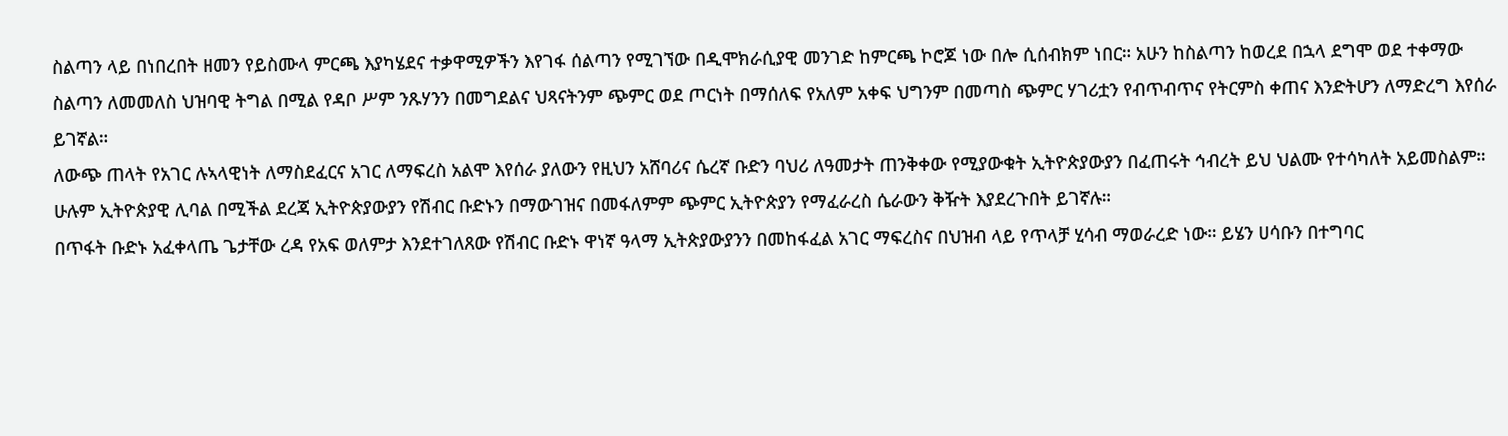ስልጣን ላይ በነበረበት ዘመን የይስሙላ ምርጫ እያካሄደና ተቃዋሚዎችን እየገፋ ሰልጣን የሚገኘው በዲሞክራሲያዊ መንገድ ከምርጫ ኮሮጆ ነው በሎ ሲሰብክም ነበር። አሁን ከስልጣን ከወረደ በኋላ ደግሞ ወደ ተቀማው ስልጣን ለመመለስ ህዝባዊ ትግል በሚል የዳቦ ሥም ንጹሃንን በመግደልና ህጻናትንም ጭምር ወደ ጦርነት በማሰለፍ የአለም አቀፍ ህግንም በመጣስ ጭምር ሃገሪቷን የብጥብጥና የትርምስ ቀጠና እንድትሆን ለማድረግ እየሰራ ይገኛል።
ለውጭ ጠላት የአገር ሉኣላዊነት ለማስደፈርና አገር ለማፍረስ አልሞ እየሰራ ያለውን የዚህን አሸባሪና ሴረኛ ቡድን ባህሪ ለዓመታት ጠንቅቀው የሚያውቁት ኢትዮጵያውያን በፈጠሩት ኅብረት ይህ ህልሙ የተሳካለት አይመስልም። ሁሉም ኢትዮጵያዊ ሊባል በሚችል ደረጃ ኢትዮጵያውያን የሽብር ቡድኑን በማውገዝና በመፋለምም ጭምር ኢትዮጵያን የማፈራረስ ሴራውን ቅዥት እያደረጉበት ይገኛሉ።
በጥፋት ቡድኑ አፈቀላጤ ጌታቸው ረዳ የአፍ ወለምታ እንደተገለጸው የሽብር ቡድኑ ዋነኛ ዓላማ ኢትጵያውያንን በመከፋፈል አገር ማፍረስና በህዝብ ላይ የጥላቻ ሂሳብ ማወራረድ ነው። ይሄን ሀሳቡን በተግባር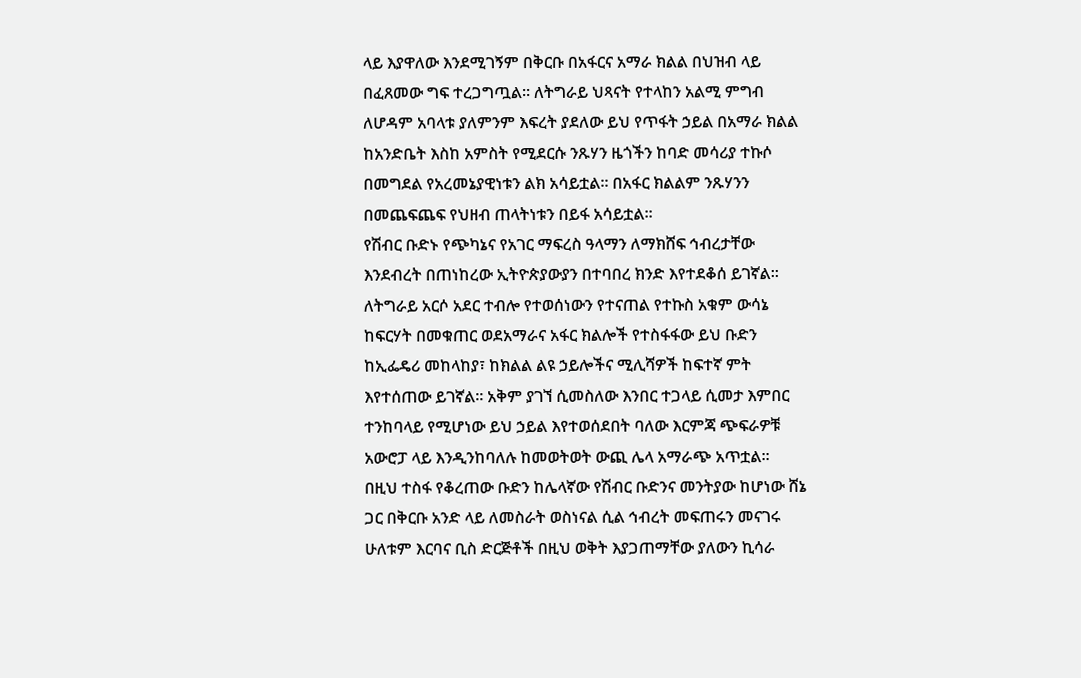ላይ እያዋለው እንደሚገኝም በቅርቡ በአፋርና አማራ ክልል በህዝብ ላይ በፈጸመው ግፍ ተረጋግጧል። ለትግራይ ህጻናት የተላከን አልሚ ምግብ ለሆዳም አባላቱ ያለምንም እፍረት ያደለው ይህ የጥፋት ኃይል በአማራ ክልል ከአንድቤት እስከ አምስት የሚደርሱ ንጹሃን ዜጎችን ከባድ መሳሪያ ተኩሶ በመግደል የአረመኔያዊነቱን ልክ አሳይቷል። በአፋር ክልልም ንጹሃንን በመጨፍጨፍ የህዘብ ጠላትነቱን በይፋ አሳይቷል።
የሽብር ቡድኑ የጭካኔና የአገር ማፍረስ ዓላማን ለማክሸፍ ኅብረታቸው እንደብረት በጠነከረው ኢትዮጵያውያን በተባበረ ክንድ እየተደቆሰ ይገኛል። ለትግራይ አርሶ አደር ተብሎ የተወሰነውን የተናጠል የተኩስ አቁም ውሳኔ ከፍርሃት በመቁጠር ወደአማራና አፋር ክልሎች የተስፋፋው ይህ ቡድን ከኢፌዴሪ መከላከያ፣ ከክልል ልዩ ኃይሎችና ሚሊሻዎች ከፍተኛ ምት እየተሰጠው ይገኛል። አቅም ያገኘ ሲመስለው እንበር ተጋላይ ሲመታ እምበር ተንከባላይ የሚሆነው ይህ ኃይል እየተወሰደበት ባለው እርምጃ ጭፍራዎቹ አውሮፓ ላይ እንዲንከባለሉ ከመወትወት ውጪ ሌላ አማራጭ አጥቷል።
በዚህ ተስፋ የቆረጠው ቡድን ከሌላኛው የሽብር ቡድንና መንትያው ከሆነው ሸኔ ጋር በቅርቡ አንድ ላይ ለመስራት ወስነናል ሲል ኅብረት መፍጠሩን መናገሩ ሁለቱም እርባና ቢስ ድርጅቶች በዚህ ወቅት እያጋጠማቸው ያለውን ኪሳራ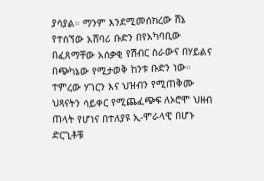ያሳያል። ማንም እንደሚመሰክረው ሸኔ የተሰኘው አሸባሪ ቡድን በየአካባቢው በፈጸማቸው አሰቃቂ የሽብር ስራውና በሃይልና በጭካኔው የሚታወቅ ከንቱ ቡድን ነው። ተምረው ሃገርን እና ህዝብን የሚጠቅሙ ህጻናትን ሳይቀር የሚጨፈጭፍ ለኦሮሞ ህዘብ ጠላት የሆነና በተለያዩ ኢ-ሞራላዊ በሆኑ ድርጊቶቹ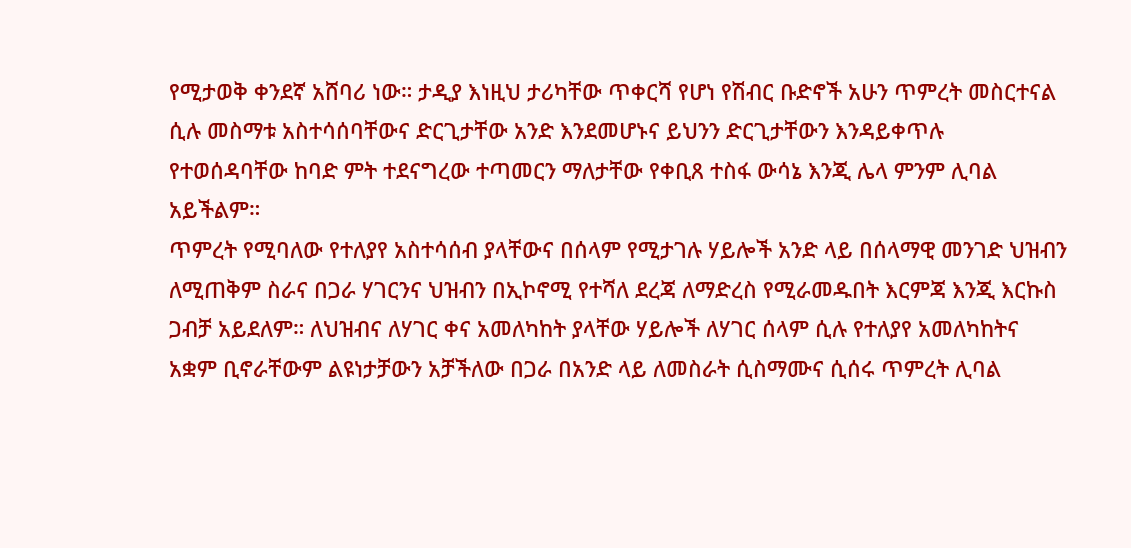የሚታወቅ ቀንደኛ አሸባሪ ነው። ታዲያ እነዚህ ታሪካቸው ጥቀርሻ የሆነ የሽብር ቡድኖች አሁን ጥምረት መስርተናል ሲሉ መስማቱ አስተሳሰባቸውና ድርጊታቸው አንድ እንደመሆኑና ይህንን ድርጊታቸውን እንዳይቀጥሉ የተወሰዳባቸው ከባድ ምት ተደናግረው ተጣመርን ማለታቸው የቀቢጸ ተስፋ ውሳኔ እንጂ ሌላ ምንም ሊባል አይችልም።
ጥምረት የሚባለው የተለያየ አስተሳሰብ ያላቸውና በሰላም የሚታገሉ ሃይሎች አንድ ላይ በሰላማዊ መንገድ ህዝብን ለሚጠቅም ስራና በጋራ ሃገርንና ህዝብን በኢኮኖሚ የተሻለ ደረጃ ለማድረስ የሚራመዱበት እርምጃ እንጂ እርኩስ ጋብቻ አይደለም። ለህዝብና ለሃገር ቀና አመለካከት ያላቸው ሃይሎች ለሃገር ሰላም ሲሉ የተለያየ አመለካከትና አቋም ቢኖራቸውም ልዩነታቻውን አቻችለው በጋራ በአንድ ላይ ለመስራት ሲስማሙና ሲሰሩ ጥምረት ሊባል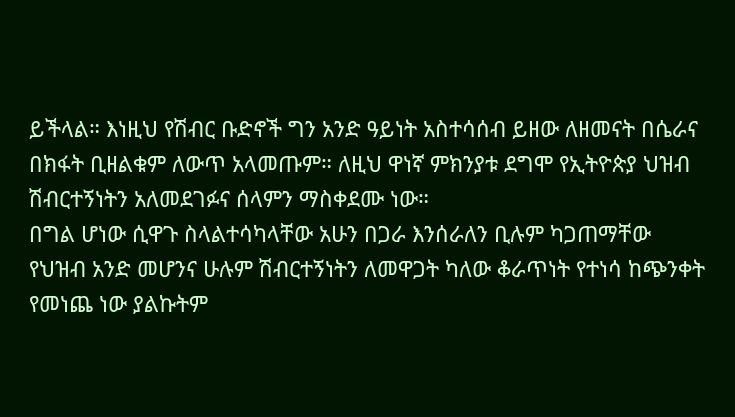ይችላል። እነዚህ የሽብር ቡድኖች ግን አንድ ዓይነት አስተሳሰብ ይዘው ለዘመናት በሴራና በክፋት ቢዘልቁም ለውጥ አላመጡም። ለዚህ ዋነኛ ምክንያቱ ደግሞ የኢትዮጵያ ህዝብ ሽብርተኝነትን አለመደገፉና ሰላምን ማስቀደሙ ነው።
በግል ሆነው ሲዋጉ ስላልተሳካላቸው አሁን በጋራ እንሰራለን ቢሉም ካጋጠማቸው የህዝብ አንድ መሆንና ሁሉም ሽብርተኝነትን ለመዋጋት ካለው ቆራጥነት የተነሳ ከጭንቀት የመነጨ ነው ያልኩትም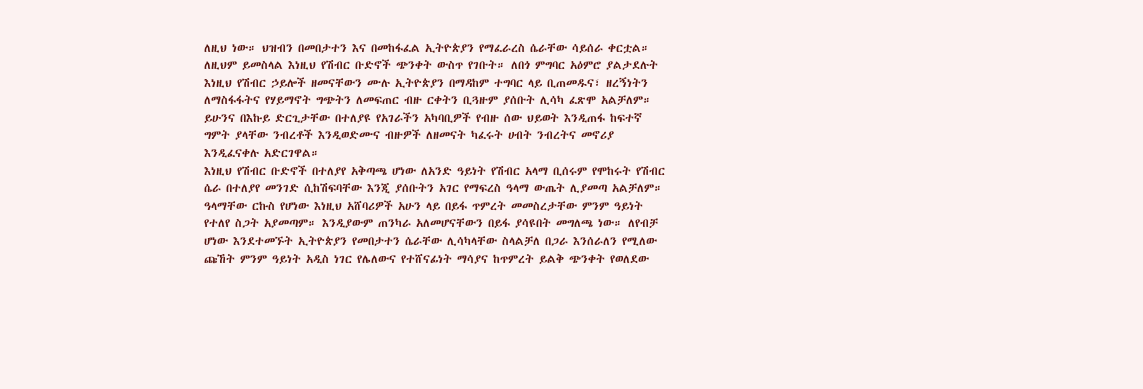ለዚህ ነው። ህዝብን በመበታተን እና በመከፋፈል ኢትዮጵያን የማፈራረስ ሴራቸው ሳይሰራ ቀርቷል። ለዚህም ይመስላል እነዚህ የሽብር ቡድኖች ጭንቀት ውስጥ የገቡት። ለበጎ ምግባር አዕምሮ ያልታደሉት እነዚህ የሽብር ኃይሎች ዘመናቸውን ሙሉ ኢትዮጵያን በማዳከም ተግባር ላይ ቢጠመዱና፣ ዘረኝነትን ለማስፋፋትና የሃይማኖት ግጭትን ለመፍጠር ብዙ ርቀትን ቢጓዙም ያሰቡት ሊሳካ ፈጽሞ አልቻለም። ይሁንና በእኩይ ድርጊታቸው በተለያዩ የአገራችን አካባቢዎች የብዙ ሰው ህይወት እንዲጠፋ ከፍተኛ ግምት ያላቸው ንብረቶች እንዲወድሙና ብዙዎች ለዘመናት ካፈሩት ሀብት ንብረትና መኖሪያ እንዲፈናቀሉ አድርገዋል።
እነዚህ የሽብር ቡድኖች በተለያየ አቅጣጫ ሆነው ለአንድ ዓይነት የሽብር አላማ ቢሰሩም የሞከሩት የሽብር ሴራ በተለያየ መንገድ ሲከሽፍባቸው እንጂ ያሰቡትን አገር የማፍረስ ዓላማ ውጤት ሊያመጣ አልቻለም።
ዓላማቸው ርኩስ የሆነው እነዚህ አሸባሪዎች አሁን ላይ በይፋ ጥምረት መመስረታቸው ምንም ዓይነት የተለየ ስጋት አያመጣም። እንዲያውም ጠንካራ አለመሆናቸውን በይፋ ያሳዩበት መግለጫ ነው። ለየብቻ ሆነው እንደተመኙት ኢትዮጵያን የመበታተን ሴራቸው ሊሳካላቸው ስላልቻለ በጋራ እንሰራለን የሚለው ጩኸት ምንም ዓይነት አዲስ ነገር የሌለውና የተሸናፊነት ማሳያና ከጥምረት ይልቅ ጭንቀት የወለደው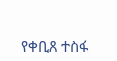የቀቢጸ ተስፋ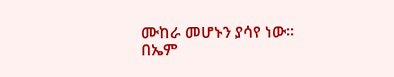ሙከራ መሆኑን ያሳየ ነው።
በኤም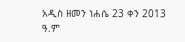አዲስ ዘመን ነሐሴ 23 ቀን 2013 ዓ.ም